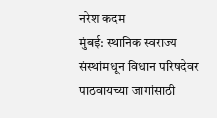नरेश कदम
मुंबई: स्थानिक स्वराज्य संस्थांमधून विधान परिषदेवर पाठवायच्या जागांसाठी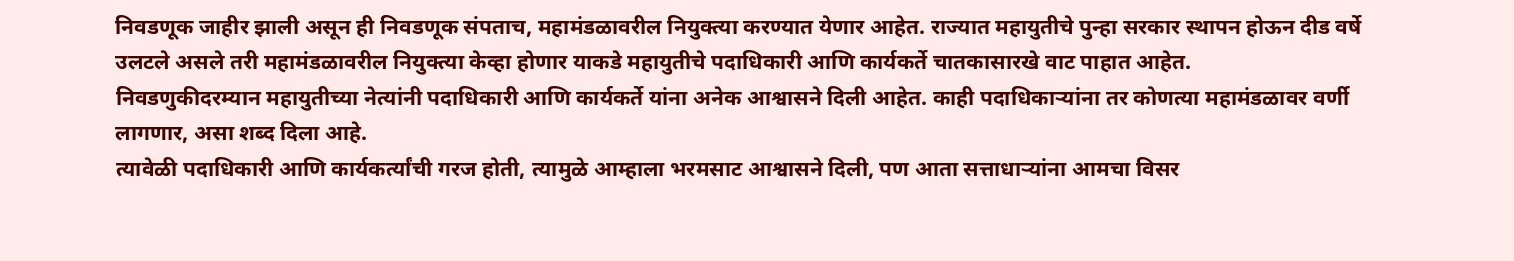निवडणूक जाहीर झाली असून ही निवडणूक संपताच, महामंडळावरील नियुक्त्या करण्यात येणार आहेत. राज्यात महायुतीचे पुन्हा सरकार स्थापन होऊन दीड वर्षे उलटले असले तरी महामंडळावरील नियुक्त्या केव्हा होणार याकडे महायुतीचे पदाधिकारी आणि कार्यकर्ते चातकासारखे वाट पाहात आहेत.
निवडणुकीदरम्यान महायुतीच्या नेत्यांनी पदाधिकारी आणि कार्यकर्ते यांना अनेक आश्वासने दिली आहेत. काही पदाधिकाऱ्यांना तर कोणत्या महामंडळावर वर्णी लागणार, असा शब्द दिला आहे.
त्यावेळी पदाधिकारी आणि कार्यकर्त्यांची गरज होती, त्यामुळे आम्हाला भरमसाट आश्वासने दिली, पण आता सत्ताधाऱ्यांना आमचा विसर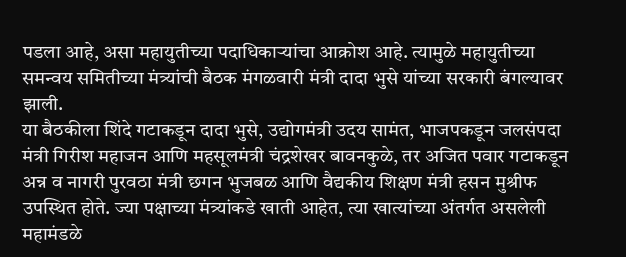पडला आहे, असा महायुतीच्या पदाधिकाऱ्यांचा आक्रोश आहे. त्यामुळे महायुतीच्या समन्वय समितीच्या मंत्र्यांची बैठक मंगळवारी मंत्री दादा भुसे यांच्या सरकारी बंगल्यावर झाली.
या बैठकीला शिंदे गटाकडून दादा भुसे, उद्योगमंत्री उदय सामंत, भाजपकडून जलसंपदा मंत्री गिरीश महाजन आणि महसूलमंत्री चंद्रशेखर बावनकुळे, तर अजित पवार गटाकडून अन्न व नागरी पुरवठा मंत्री छगन भुजबळ आणि वैद्यकीय शिक्षण मंत्री हसन मुश्रीफ उपस्थित होते. ज्या पक्षाच्या मंत्र्यांकडे खाती आहेत, त्या खात्यांच्या अंतर्गत असलेली महामंडळे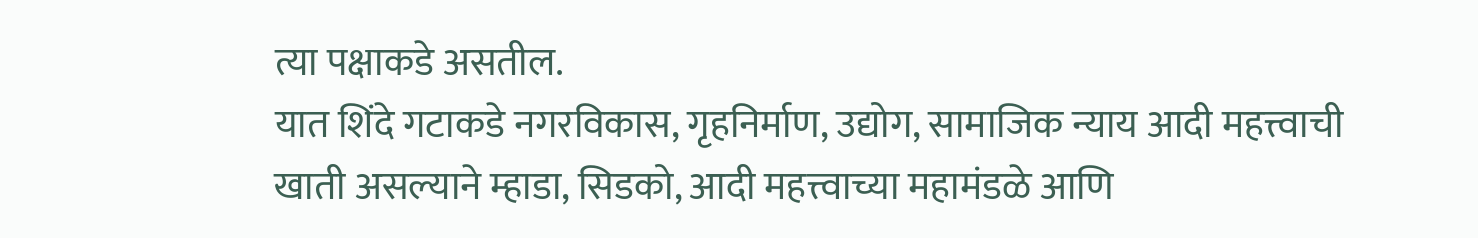त्या पक्षाकडे असतील.
यात शिंदे गटाकडे नगरविकास, गृहनिर्माण, उद्योग, सामाजिक न्याय आदी महत्त्वाची खाती असल्याने म्हाडा, सिडको, आदी महत्त्वाच्या महामंडळे आणि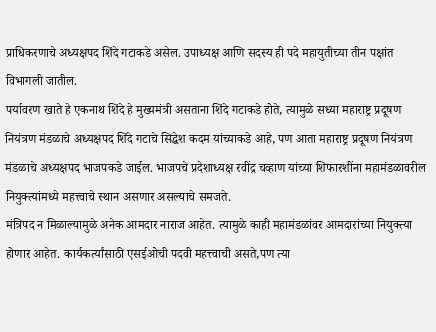प्राधिकरणाचे अध्यक्षपद शिंदे गटाकडे असेल. उपाध्यक्ष आणि सदस्य ही पदे महायुतीच्या तीन पक्षांत विभागली जातील.
पर्यावरण खाते हे एकनाथ शिंदे हे मुख्यमंत्री असताना शिंदे गटाकडे होते, त्यामुळे सध्या महाराष्ट्र प्रदूषण नियंत्रण मंडळाचे अध्यक्षपद शिंदे गटाचे सिद्धेश कदम यांच्याकडे आहे, पण आता महाराष्ट्र प्रदूषण नियंत्रण मंडळाचे अध्यक्षपद भाजपकडे जाईल. भाजपचे प्रदेशाध्यक्ष रवींद्र चव्हाण यांच्या शिफारशींना महामंडळावरील नियुक्त्यांमध्ये महत्त्वाचे स्थान असणार असल्याचे समजते.
मंत्रिपद न मिळाल्यामुळे अनेक आमदार नाराज आहेत. त्यामुळे काही महामंडळांवर आमदारांच्या नियुक्त्या होणार आहेत. कार्यकर्त्यांसाठी एसईओची पदवी महत्त्वाची असते,पण त्या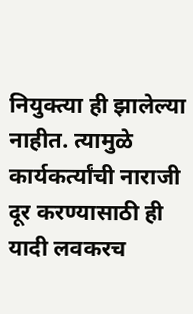नियुक्त्या ही झालेल्या नाहीत. त्यामुळे कार्यकर्त्यांची नाराजी दूर करण्यासाठी ही यादी लवकरच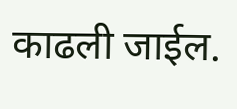काढली जाईल.